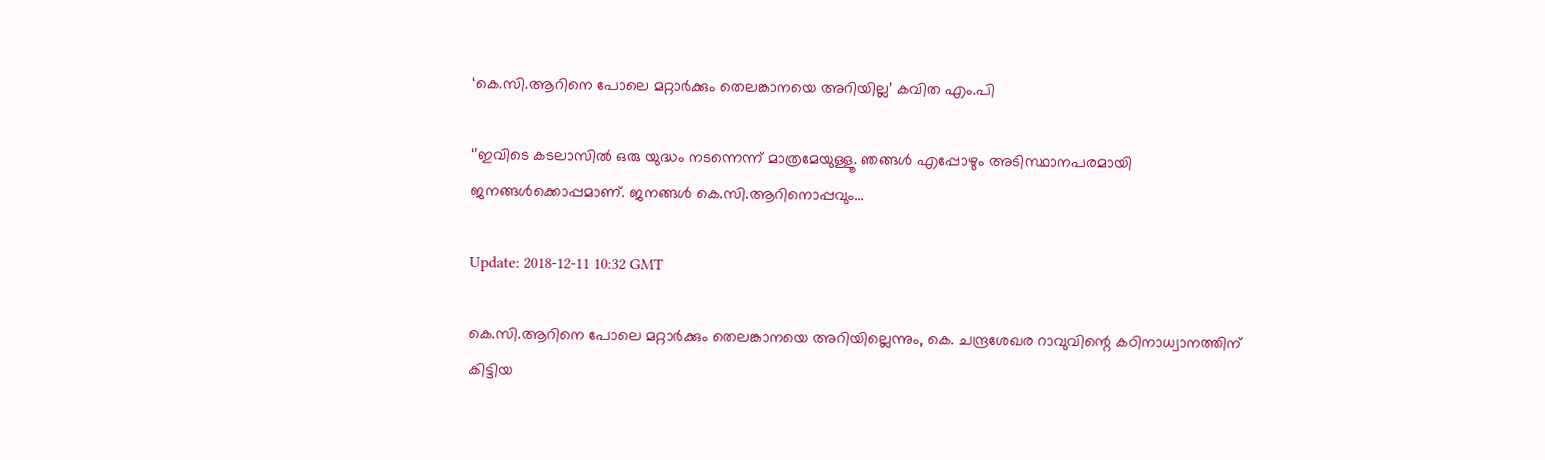‘കെ.സി.ആറിനെ പോലെ മറ്റാര്‍ക്കും തെലങ്കാനയെ അറിയില്ല’ കവിത എം.പി

‘’ഇവിടെ കടലാസില്‍ ഒരു യുദ്ധം നടന്നെന്ന് മാത്രമേയുള്ളൂ. ഞങ്ങൾ എപ്പോഴും അടിസ്ഥാനപരമായി ജനങ്ങൾക്കൊപ്പമാണ്. ജനങ്ങള്‍ കെ.സി.ആറിനൊപ്പവും...

Update: 2018-12-11 10:32 GMT

കെ.സി.ആറിനെ പോലെ മറ്റാര്‍ക്കും തെലങ്കാനയെ അറിയില്ലെന്നും, കെ. ചന്ദ്രശേഖര റാവുവിന്റെ കഠിനാധ്വാനത്തിന് കിട്ടിയ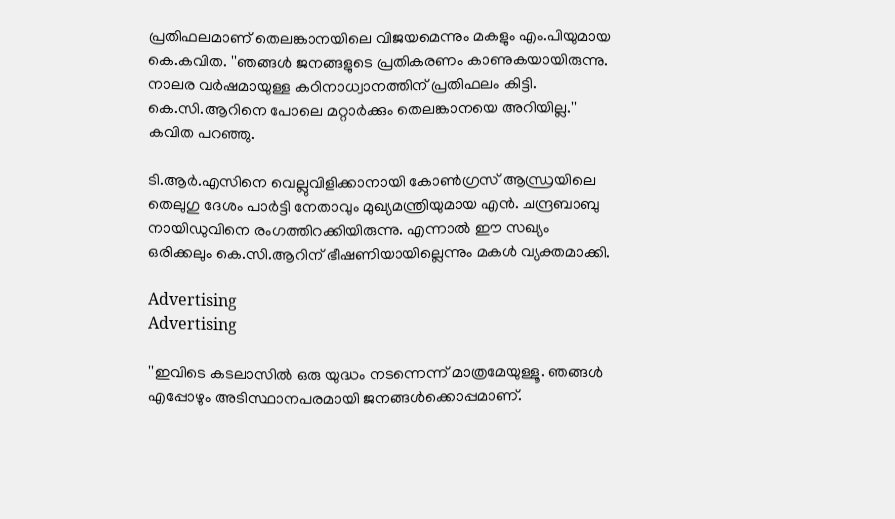പ്രതിഫലമാണ് തെലങ്കാനയിലെ വിജയമെന്നും മകളും എം.പിയുമായ കെ.കവിത. ''ഞങ്ങൾ ജനങ്ങളുടെ പ്രതികരണം കാണുകയായിരുന്നു. നാലര വർഷമായുള്ള കഠിനാധ്വാനത്തിന് പ്രതിഫലം കിട്ടി. കെ.സി.ആറിനെ പോലെ മറ്റാര്‍ക്കും തെലങ്കാനയെ അറിയില്ല.'' കവിത പറഞ്ഞു.

ടി.ആർ.എസിനെ വെല്ലുവിളിക്കാനായി കോൺഗ്രസ് ആന്ധ്രയിലെ തെലുഗു ദേശം പാർട്ടി നേതാവും മുഖ്യമന്ത്രിയുമായ എൻ. ചന്ദ്രബാബു നായിഡുവിനെ രംഗത്തിറക്കിയിരുന്നു. എന്നാൽ ഈ സഖ്യം ഒരിക്കലും കെ.സി.ആറിന് ഭീഷണിയായില്ലെന്നും മകൾ വ്യക്തമാക്കി.

Advertising
Advertising

''ഇവിടെ കടലാസില്‍ ഒരു യുദ്ധം നടന്നെന്ന് മാത്രമേയുള്ളൂ. ഞങ്ങൾ എപ്പോഴും അടിസ്ഥാനപരമായി ജനങ്ങൾക്കൊപ്പമാണ്.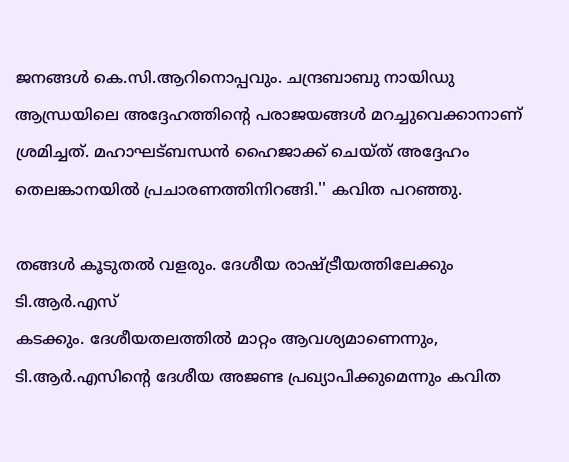ജനങ്ങള്‍ കെ.സി.ആറിനൊപ്പവും. ചന്ദ്രബാബു നായിഡു ആന്ധ്രയിലെ അദ്ദേഹത്തിന്റെ പരാജയങ്ങൾ മറച്ചുവെക്കാനാണ് ശ്രമിച്ചത്. മഹാഘട്ബന്ധൻ ഹൈജാക്ക് ചെയ്ത് അദ്ദേഹം തെലങ്കാനയിൽ പ്രചാരണത്തിനിറങ്ങി.'' കവിത പറഞ്ഞു.

തങ്ങൾ കൂടുതൽ വളരും. ദേശീയ രാഷ്ട്രീയത്തിലേക്കും ടി.ആർ.എസ്
കടക്കും. ദേശീയതലത്തിൽ മാറ്റം ആവശ്യമാണെന്നും, ടി.ആർ.എസിന്റെ ദേശീയ അജണ്ട പ്രഖ്യാപിക്കുമെന്നും കവിത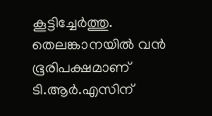കൂട്ടിച്ചേർത്തു. തെലങ്കാനയിൽ വൻ ഭൂരിപക്ഷമാണ് ടി.ആർ.എസിന്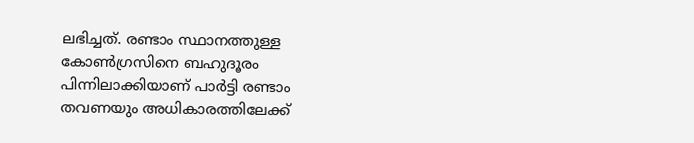ലഭിച്ചത്. രണ്ടാം സ്ഥാനത്തുള്ള കോൺഗ്രസിനെ ബഹുദൂരം പിന്നിലാക്കിയാണ് പാർട്ടി രണ്ടാം തവണയും അധികാരത്തിലേക്ക്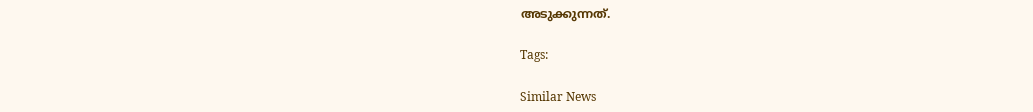അടുക്കുന്നത്.

Tags:

Similar News